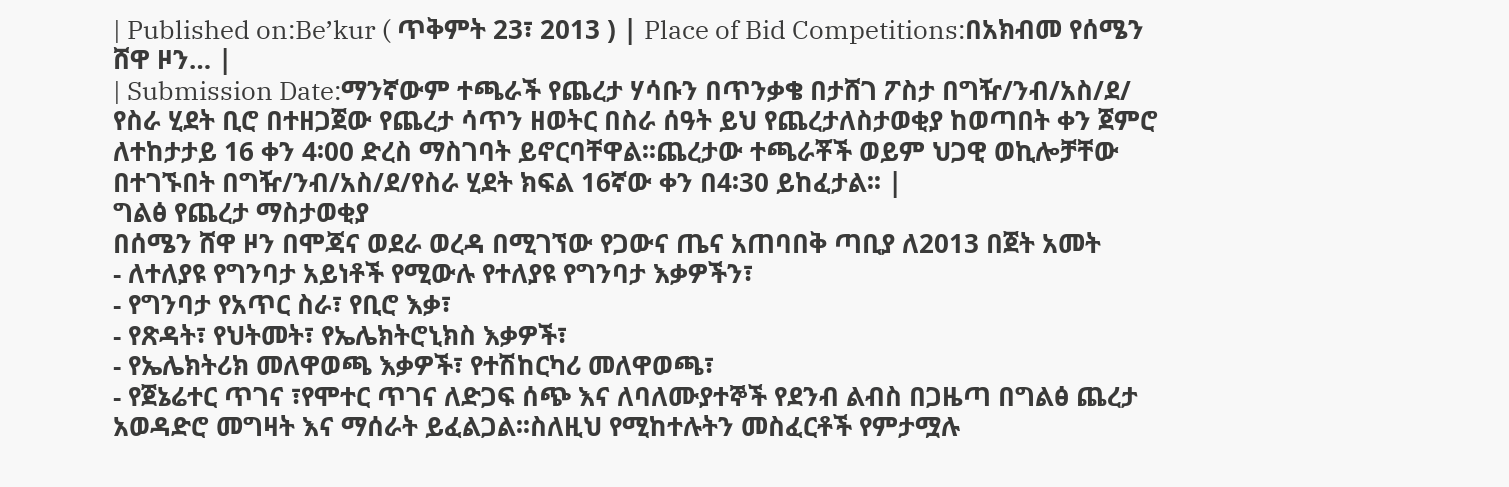| Published on:Be’kur ( ጥቅምት 23፣ 2013 ) | Place of Bid Competitions:በአክብመ የሰሜን ሸዋ ዞን… |
| Submission Date:ማንኛውም ተጫራች የጨረታ ሃሳቡን በጥንቃቄ በታሸገ ፖስታ በግዥ/ንብ/አስ/ደ/ የስራ ሂደት ቢሮ በተዘጋጀው የጨረታ ሳጥን ዘወትር በስራ ሰዓት ይህ የጨረታለስታወቂያ ከወጣበት ቀን ጀምሮ ለተከታታይ 16 ቀን 4፡00 ድረስ ማስገባት ይኖርባቸዋል፡፡ጨረታው ተጫራቾች ወይም ህጋዊ ወኪሎቻቸው በተገኙበት በግዥ/ንብ/አስ/ደ/የስራ ሂደት ክፍል 16ኛው ቀን በ4፡30 ይከፈታል፡፡ |
ግልፅ የጨረታ ማስታወቂያ
በሰሜን ሸዋ ዞን በሞጃና ወደራ ወረዳ በሚገኘው የጋውና ጤና አጠባበቅ ጣቢያ ለ2013 በጀት አመት
- ለተለያዩ የግንባታ አይነቶች የሚውሉ የተለያዩ የግንባታ እቃዎችን፣
- የግንባታ የአጥር ስራ፣ የቢሮ እቃ፣
- የጽዳት፣ የህትመት፣ የኤሌክትሮኒክስ እቃዎች፣
- የኤሌክትሪክ መለዋወጫ እቃዎች፣ የተሽከርካሪ መለዋወጫ፣
- የጀኔሬተር ጥገና ፣የሞተር ጥገና ለድጋፍ ሰጭ እና ለባለሙያተኞች የደንብ ልብስ በጋዜጣ በግልፅ ጨረታ አወዳድሮ መግዛት እና ማሰራት ይፈልጋል፡፡ስለዚህ የሚከተሉትን መስፈርቶች የምታሟሉ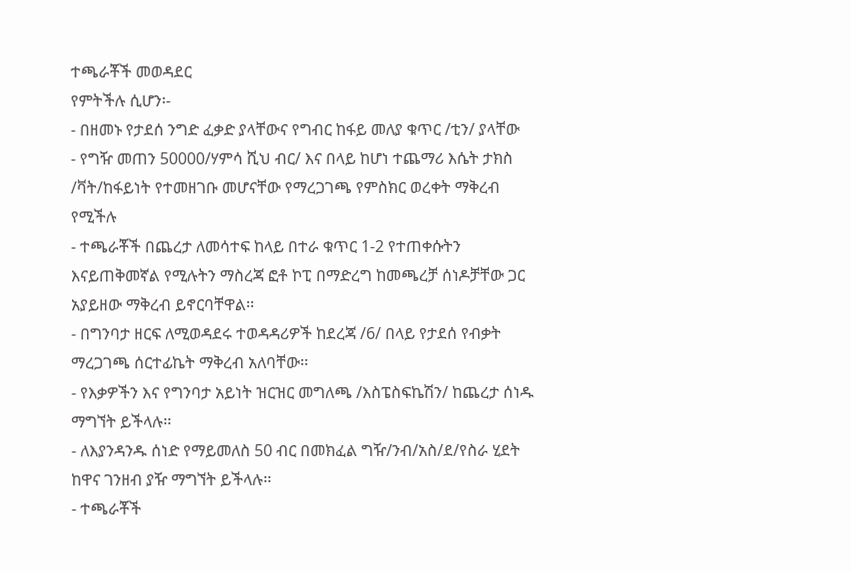ተጫራቾች መወዳደር
የምትችሉ ሲሆን፡-
- በዘመኑ የታደሰ ንግድ ፈቃድ ያላቸውና የግብር ከፋይ መለያ ቁጥር /ቲን/ ያላቸው
- የግዥ መጠን 50000/ሃምሳ ሺህ ብር/ እና በላይ ከሆነ ተጨማሪ እሴት ታክስ /ቫት/ከፋይነት የተመዘገቡ መሆናቸው የማረጋገጫ የምስክር ወረቀት ማቅረብ የሚችሉ
- ተጫራቾች በጨረታ ለመሳተፍ ከላይ በተራ ቁጥር 1-2 የተጠቀሱትን እናይጠቅመኛል የሚሉትን ማስረጃ ፎቶ ኮፒ በማድረግ ከመጫረቻ ሰነዶቻቸው ጋር አያይዘው ማቅረብ ይኖርባቸዋል፡፡
- በግንባታ ዘርፍ ለሚወዳደሩ ተወዳዳሪዎች ከደረጃ /6/ በላይ የታደሰ የብቃት ማረጋገጫ ሰርተፊኬት ማቅረብ አለባቸው፡፡
- የእቃዎችን እና የግንባታ አይነት ዝርዝር መግለጫ /እስፔስፍኬሽን/ ከጨረታ ሰነዱ ማግኘት ይችላሉ፡፡
- ለእያንዳንዱ ሰነድ የማይመለስ 50 ብር በመክፈል ግዥ/ንብ/አስ/ደ/የስራ ሂደት ከዋና ገንዘብ ያዥ ማግኘት ይችላሉ፡፡
- ተጫራቾች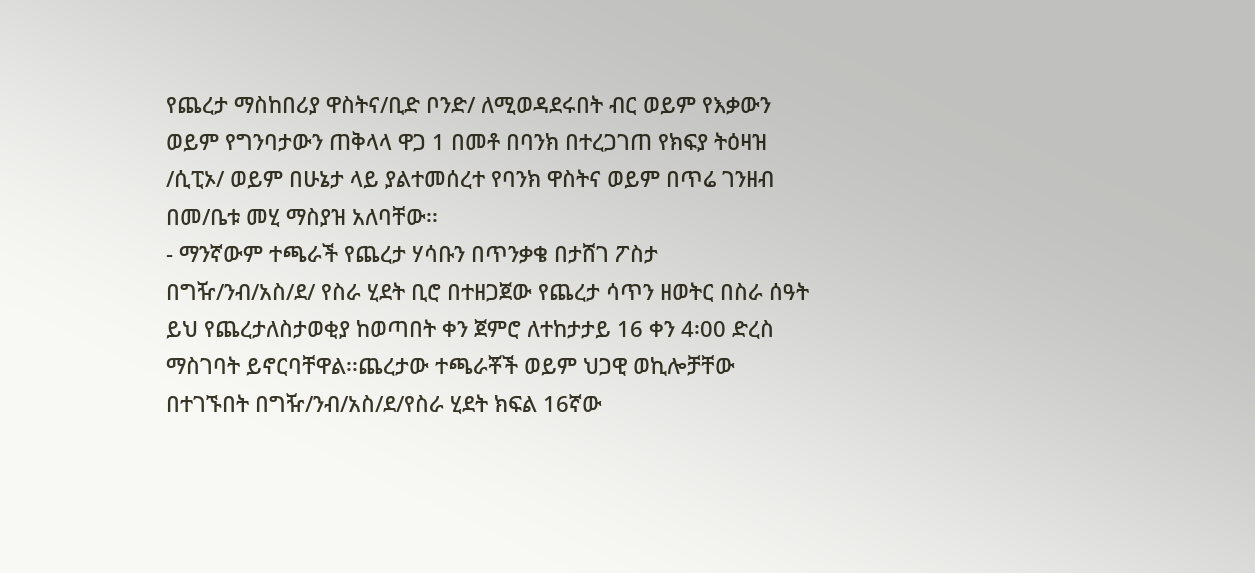የጨረታ ማስከበሪያ ዋስትና/ቢድ ቦንድ/ ለሚወዳደሩበት ብር ወይም የእቃውን ወይም የግንባታውን ጠቅላላ ዋጋ 1 በመቶ በባንክ በተረጋገጠ የክፍያ ትዕዛዝ /ሲፒኦ/ ወይም በሁኔታ ላይ ያልተመሰረተ የባንክ ዋስትና ወይም በጥሬ ገንዘብ በመ/ቤቱ መሂ ማስያዝ አለባቸው፡፡
- ማንኛውም ተጫራች የጨረታ ሃሳቡን በጥንቃቄ በታሸገ ፖስታ በግዥ/ንብ/አስ/ደ/ የስራ ሂደት ቢሮ በተዘጋጀው የጨረታ ሳጥን ዘወትር በስራ ሰዓት ይህ የጨረታለስታወቂያ ከወጣበት ቀን ጀምሮ ለተከታታይ 16 ቀን 4፡00 ድረስ ማስገባት ይኖርባቸዋል፡፡ጨረታው ተጫራቾች ወይም ህጋዊ ወኪሎቻቸው በተገኙበት በግዥ/ንብ/አስ/ደ/የስራ ሂደት ክፍል 16ኛው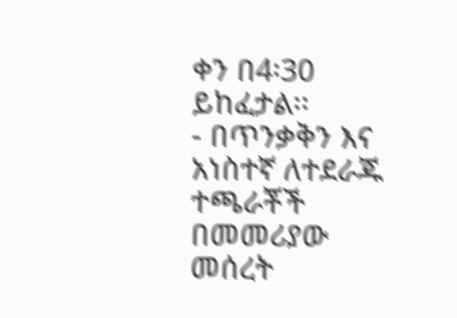ቀን በ4፡30 ይከፈታል፡፡
- በጥንቃቅን እና አነስተኛ ለተደራጁ ተጫራቾች በመመሪያው መሰረት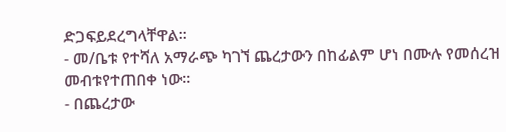ድጋፍይደረግላቸዋል፡፡
- መ/ቤቱ የተሻለ አማራጭ ካገኘ ጨረታውን በከፊልም ሆነ በሙሉ የመሰረዝ መብቱየተጠበቀ ነው፡፡
- በጨረታው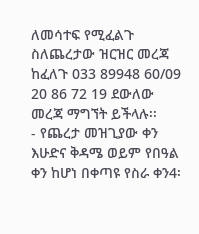ለመሳተፍ የሚፈልጉ ስለጨረታው ዝርዝር መረጃ ከፈለጉ 033 89948 60/09 20 86 72 19 ደውለው መረጃ ማግኘት ይችላሉ፡፡
- የጨረታ መዝጊያው ቀን እሁድና ቅዳሜ ወይም የበዓል ቀን ከሆነ በቀጣዩ የስራ ቀን4፡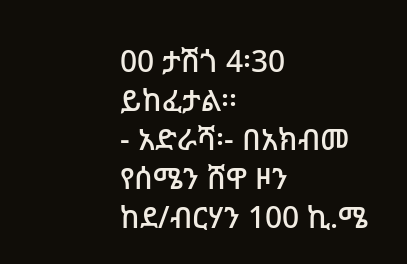00 ታሽጎ 4፡30 ይከፈታል፡፡
- አድራሻ፡- በአክብመ የሰሜን ሸዋ ዞን ከደ/ብርሃን 100 ኪ.ሜ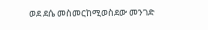ወደ ደሴ መስመርከሚወስደው መንገድ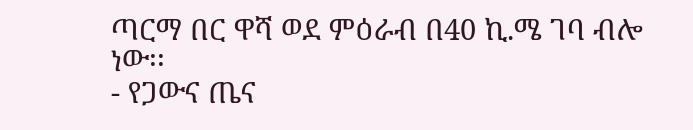ጣርማ በር ዋሻ ወደ ምዕራብ በ40 ኪ.ሜ ገባ ብሎ ነው፡፡
- የጋውና ጤና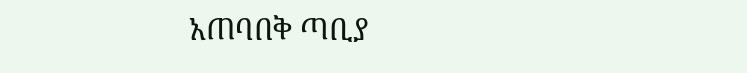አጠባበቅ ጣቢያ